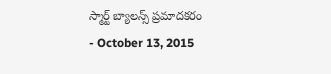స్మార్ట్ బ్యాలన్స్ ప్రమాదకరం
- October 13, 2015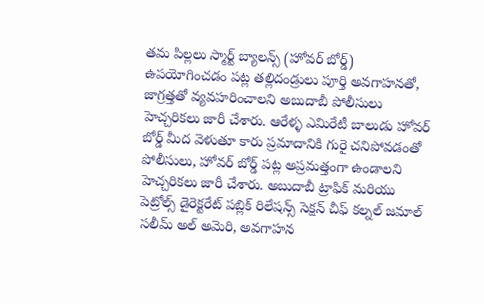తమ పిల్లలు స్మార్ట్ బ్యాలన్స్ (హోవర్ బోర్డ్) ఉపయోగించడం పట్ల తల్లిదండ్రులు పూర్తి అవగాహనతో, జాగ్రత్తతో వ్యవహరించాలని అబుదాబీ పోలీసులు హెచ్చరికలు జారీ చేశారు. ఆరేళ్ళ ఎమిరేటీ బాలుడు హోవర్ బోర్డ్ మీద వెళుతూ కారు ప్రమాదానికి గురై చనిపోవడంతో పోలీసులు, హోవర్ బోర్డ్ పట్ల అప్రమత్తంగా ఉండాలని హెచ్చరికలు జారీ చేశారు. అబుదాబీ ట్రాఫిక్ మరియు పెట్రోల్స్ డైరెక్టరేట్ పబ్లిక్ రిలేషన్స్ సెక్షన్ చీఫ్ కల్నల్ జమాల్ సలీమ్ అల్ అమెరి, అవగాహన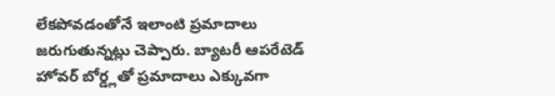లేకపోవడంతోనే ఇలాంటి ప్రమాదాలు జరుగుతున్నట్లు చెప్పారు. బ్యాటరీ ఆపరేటెడ్ హోవర్ బోర్డ్లతో ప్రమాదాలు ఎక్కువగా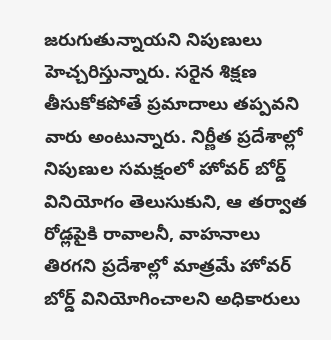జరుగుతున్నాయని నిపుణులు హెచ్చరిస్తున్నారు. సరైన శిక్షణ తీసుకోకపోతే ప్రమాదాలు తప్పవని వారు అంటున్నారు. నిర్ణీత ప్రదేశాల్లో నిపుణుల సమక్షంలో హోవర్ బోర్డ్ వినియోగం తెలుసుకుని, ఆ తర్వాత రోడ్లపైకి రావాలనీ, వాహనాలు తిరగని ప్రదేశాల్లో మాత్రమే హోవర్ బోర్డ్ వినియోగించాలని అధికారులు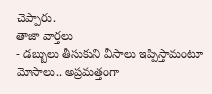చెప్పారు.
తాజా వార్తలు
- డబ్బులు తీసుకుని వీసాలు ఇప్పిస్తామంటూ మోసాలు.. అప్రమత్తంగా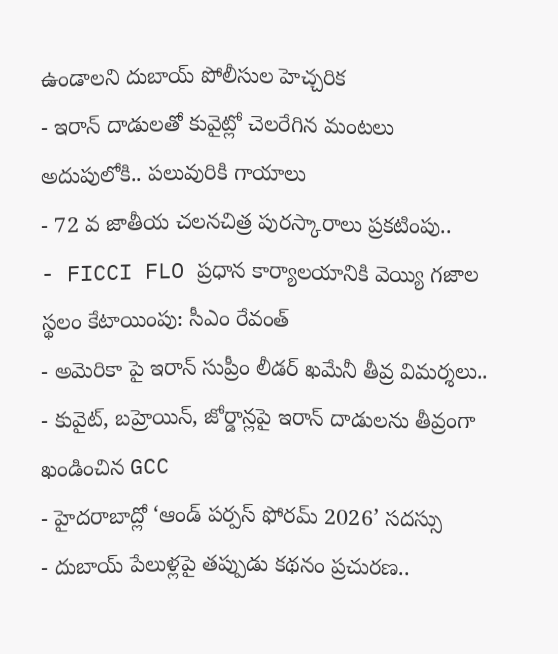ఉండాలని దుబాయ్ పోలీసుల హెచ్చరిక
- ఇరాన్ దాడులతో కువైట్లో చెలరేగిన మంటలు అదుపులోకి.. పలువురికి గాయాలు
- 72 వ జాతీయ చలనచిత్ర పురస్కారాలు ప్రకటింపు..
- FICCI FLO ప్రధాన కార్యాలయానికి వెయ్యి గజాల స్థలం కేటాయింపు: సీఎం రేవంత్
- అమెరికా పై ఇరాన్ సుప్రీం లీడర్ ఖమేనీ తీవ్ర విమర్శలు..
- కువైట్, బహ్రెయిన్, జోర్డాన్లపై ఇరాన్ దాడులను తీవ్రంగా ఖండించిన GCC
- హైదరాబాద్లో ‘ఆండ్ పర్పస్ ఫోరమ్ 2026’ సదస్సు
- దుబాయ్ పేలుళ్లపై తప్పుడు కథనం ప్రచురణ..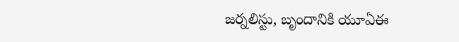జర్నలిస్టు, బృందానికి యూఏఈ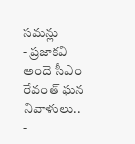సమన్లు
- ప్రజాకవి అందె సీఎం రేవంత్ ఘన నివాళులు..
-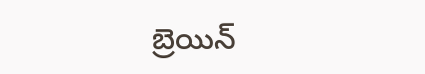బ్రెయిన్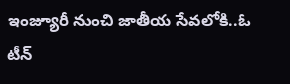ఇంజ్యూరీ నుంచి జాతీయ సేవలోకి..ఓ టీన్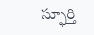స్ఫూర్తి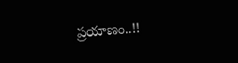ప్రయాణం..!!